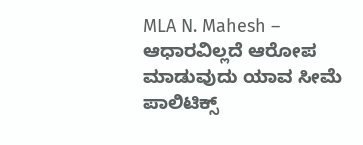MLA N. Mahesh – ಆಧಾರವಿಲ್ಲದೆ ಆರೋಪ ಮಾಡುವುದು ಯಾವ ಸೀಮೆ ಪಾಲಿಟಿಕ್ಸ್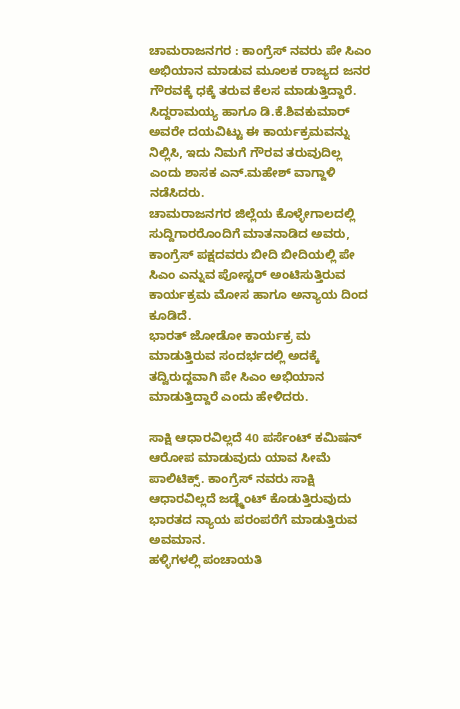ಚಾಮರಾಜನಗರ : ಕಾಂಗ್ರೆಸ್ ನವರು ಪೇ ಸಿಎಂ ಅಭಿಯಾನ ಮಾಡುವ ಮೂಲಕ ರಾಜ್ಯದ ಜನರ ಗೌರವಕ್ಕೆ ಧಕ್ಕೆ ತರುವ ಕೆಲಸ ಮಾಡುತ್ತಿದ್ದಾರೆ.
ಸಿದ್ದರಾಮಯ್ಯ ಹಾಗೂ ಡಿ.ಕೆ.ಶಿವಕುಮಾರ್ ಅವರೇ ದಯವಿಟ್ಟು ಈ ಕಾರ್ಯಕ್ರಮವನ್ನು ನಿಲ್ಲಿಸಿ, ಇದು ನಿಮಗೆ ಗೌರವ ತರುವುದಿಲ್ಲ ಎಂದು ಶಾಸಕ ಎನ್.ಮಹೇಶ್ ವಾಗ್ದಾಳಿ ನಡೆಸಿದರು.
ಚಾಮರಾಜನಗರ ಜಿಲ್ಲೆಯ ಕೊಳ್ಳೇಗಾಲದಲ್ಲಿ ಸುದ್ದಿಗಾರರೊಂದಿಗೆ ಮಾತನಾಡಿದ ಅವರು, ಕಾಂಗ್ರೆಸ್ ಪಕ್ಷದವರು ಬೀದಿ ಬೀದಿಯಲ್ಲಿ ಪೇ ಸಿಎಂ ಎನ್ನುವ ಪೋಸ್ಟರ್ ಅಂಟಿಸುತ್ತಿರುವ ಕಾರ್ಯಕ್ರಮ ಮೋಸ ಹಾಗೂ ಅನ್ಯಾಯ ದಿಂದ ಕೂಡಿದೆ.
ಭಾರತ್ ಜೋಡೋ ಕಾರ್ಯಕ್ರ ಮ ಮಾಡುತ್ತಿರುವ ಸಂದರ್ಭದಲ್ಲಿ ಅದಕ್ಕೆ ತದ್ವಿರುದ್ದವಾಗಿ ಪೇ ಸಿಎಂ ಅಭಿಯಾನ ಮಾಡುತ್ತಿದ್ದಾರೆ ಎಂದು ಹೇಳಿದರು.

ಸಾಕ್ಷಿ ಆಧಾರವಿಲ್ಲದೆ 40 ಪರ್ಸೆಂಟ್ ಕಮಿಷನ್ ಆರೋಪ ಮಾಡುವುದು ಯಾವ ಸೀಮೆ ಪಾಲಿಟಿಕ್ಸ್. ಕಾಂಗ್ರೆಸ್ ನವರು ಸಾಕ್ಷಿ ಆಧಾರವಿಲ್ಲದೆ ಜಡ್ಜ್ಮೆಂಟ್ ಕೊಡುತ್ತಿರುವುದು ಭಾರತದ ನ್ಯಾಯ ಪರಂಪರೆಗೆ ಮಾಡುತ್ತಿರುವ ಅವಮಾನ.
ಹಳ್ಳಿಗಳಲ್ಲಿ ಪಂಚಾಯತಿ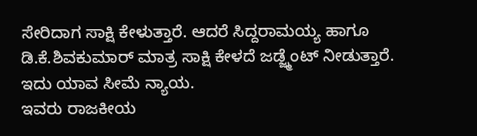ಸೇರಿದಾಗ ಸಾಕ್ಷಿ ಕೇಳುತ್ತಾರೆ. ಆದರೆ ಸಿದ್ದರಾಮಯ್ಯ ಹಾಗೂ ಡಿ.ಕೆ.ಶಿವಕುಮಾರ್ ಮಾತ್ರ ಸಾಕ್ಷಿ ಕೇಳದೆ ಜಡ್ಜ್ಮೆಂಟ್ ನೀಡುತ್ತಾರೆ. ಇದು ಯಾವ ಸೀಮೆ ನ್ಯಾಯ.
ಇವರು ರಾಜಕೀಯ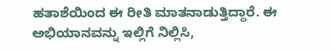ಹತಾಶೆಯಿಂದ ಈ ರೀತಿ ಮಾತನಾಡುತ್ತಿದ್ದಾರೆ. ಈ ಅಭಿಯಾನವನ್ನು ಇಲ್ಲಿಗೆ ನಿಲ್ಲಿಸಿ,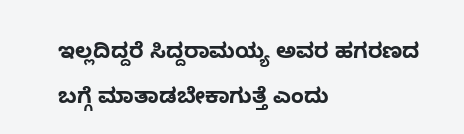ಇಲ್ಲದಿದ್ದರೆ ಸಿದ್ದರಾಮಯ್ಯ ಅವರ ಹಗರಣದ ಬಗ್ಗೆ ಮಾತಾಡಬೇಕಾಗುತ್ತೆ ಎಂದು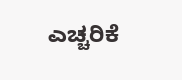ಎಚ್ಚರಿಕೆ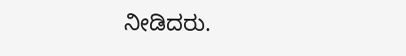ನೀಡಿದರು.